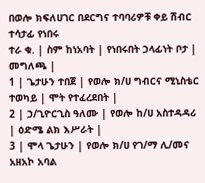በወሎ ክፍለሀገር በደርግና ተባባሪዎቹ ቀይ ሽብር ተሳታፊ የነበሩ
ተራ ቁ. | ስም ከነአባት | የነበሩበት ኃላፊነት ቦታ | መግለጫ |
1 | ጌታሁን ተበጀ | የወሎ ክ/ሀ ግብርና ሚኒስቴር ተወካይ | ሞት የተፈረደበት |
2 | ኃ/ጊዮርጊስ ዓለሙ | የወሎ ከ/ሀ አስተዳዳሪ | ዕድሜ ልክ እሥራት |
3 | ሞላ ጌታሁን | የወሎ ክ/ሀ የገ/ማ ሊ/መና አዘአኮ አባል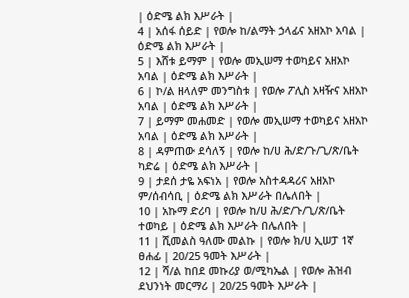| ዕድሜ ልክ እሥራት |
4 | አሰፋ ሰይድ | የወሎ ከ/ልማት ኃላፊና አዘአኮ አባል | ዕድሜ ልክ እሥራት |
5 | እሸቱ ይማም | የወሎ መኢሠማ ተወካይና አዘአኮ አባል | ዕድሜ ልክ እሥራት |
6 | ኮ/ል ዘላለም መንግስቱ | የወሎ ፖሊስ አዛዥና አዘአኮ አባል | ዕድሜ ልክ እሥራት |
7 | ይማም መሐመድ | የወሎ መኢሠማ ተወካይና አዘአኮ አባል | ዕድሜ ልክ እሥራት |
8 | ዳምጠው ደሳለኝ | የወሎ ከ/ሀ ሕ/ድ/ጉ/ጊ/ጽ/ቤት ካድሬ | ዕድሜ ልክ እሥራት |
9 | ታደሰ ታዬ አፍነአ | የወሎ አስተዳዳሪና አዘአኮ ም/ሰብሳቢ | ዕድሜ ልክ እሥራት በሌለበት |
10 | አኩማ ድሪባ | የወሎ ከ/ሀ ሕ/ድ/ጉ/ጊ/ጽ/ቤት ተወካይ | ዕድሜ ልክ እሥራት በሌለበት |
11 | ሺመልስ ዓለሙ መልኩ | የወሎ ክ/ሀ ኢሠፓ 1ኛ ፀሐፊ | 20/25 ዓመት እሥራት |
12 | ሻ/ል ከበደ መኩሪያ ወ/ሚካኤል | የወሎ ሕዝብ ደህንነት መርማሪ | 20/25 ዓመት እሥራት |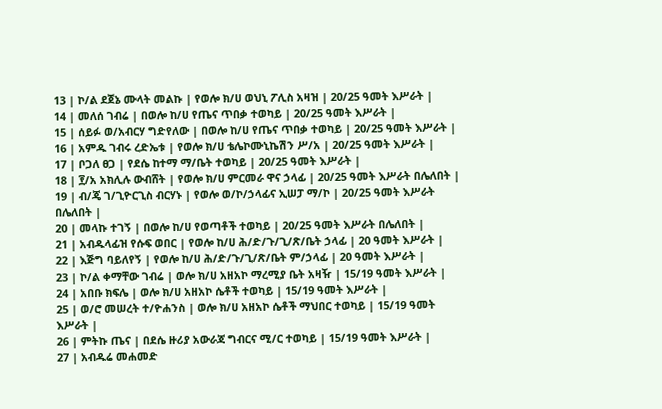13 | ኮ/ል ደጀኔ ሙላት መልኩ | የወሎ ክ/ሀ ወህኒ ፖሊስ አዛዝ | 20/25 ዓመት እሥራት |
14 | መለሰ ገብሬ | በወሎ ከ/ሀ የጤና ጥበቃ ተወካይ | 20/25 ዓመት እሥራት |
15 | ሰይፉ ወ/አብርሃ ግድየለው | በወሎ ከ/ሀ የጤና ጥበቃ ተወካይ | 20/25 ዓመት እሥራት |
16 | አምዱ ገብሩ ረድኤቱ | የወሎ ክ/ሀ ቴሌኮሙኒኬሽን ሥ/አ | 20/25 ዓመት እሥራት |
17 | ቦጋለ ፀጋ | የደሴ ከተማ ማ/ቤት ተወካይ | 20/25 ዓመት እሥራት |
18 | ፻/አ አክሊሉ ውብሸት | የወሎ ክ/ሀ ምርመራ ዋና ኃላፊ | 20/25 ዓመት እሥራት በሌለበት |
19 | ብ/ጄ ገ/ጊዮርጊስ ብርሃኑ | የወሎ ወ/ኮ/ኃላፊና ኢሠፓ ማ/ኮ | 20/25 ዓመት እሥራት በሌለበት |
20 | መላኩ ተገኝ | በወሎ ከ/ሀ የወጣቶች ተወካይ | 20/25 ዓመት እሥራት በሌለበት |
21 | አብዱላፊዝ የሱፍ ወበር | የወሎ ከ/ሀ ሕ/ድ/ጉ/ጊ/ጽ/ቤት ኃላፊ | 20 ዓመት እሥራት |
22 | እጅግ ባይለየኝ | የወሎ ከ/ሀ ሕ/ድ/ጉ/ጊ/ጽ/ቤት ም/ኃላፊ | 20 ዓመት እሥራት |
23 | ኮ/ል ቀማቸው ገብሬ | ወሎ ክ/ሀ አዘአኮ ማረሚያ ቤት አዛዥ | 15/19 ዓመት እሥራት |
24 | አበቡ ክፍሌ | ወሎ ክ/ሀ አዘአኮ ሴቶች ተወካይ | 15/19 ዓመት እሥራት |
25 | ወ/ሮ መሠረት ተ/ዮሐንስ | ወሎ ክ/ሀ አዘአኮ ሴቶች ማህበር ተወካይ | 15/19 ዓመት እሥራት |
26 | ምትኩ ጤና | በደሴ ዙሪያ አውራጃ ግብርና ሚ/ር ተወካይ | 15/19 ዓመት እሥራት |
27 | አብዱሬ መሐመድ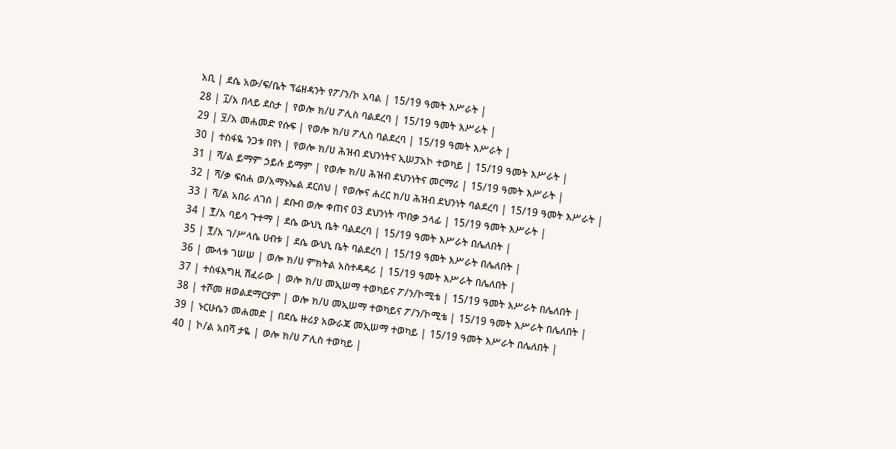አቢ | ደሴ አው/ፍ/ቤት ፕሬዘዳንት የፖ/ን/ኮ አባል | 15/19 ዓመት እሥራት |
28 | ፲/አ በላይ ደስታ | የወሎ ክ/ሀ ፖሊስ ባልደረባ | 15/19 ዓመት እሥራት |
29 | ፶/አ መሐመድ የሱፍ | የወሎ ክ/ሀ ፖሊስ ባልደረባ | 15/19 ዓመት እሥራት |
30 | ተስፋዬ ንጋቱ በየነ | የወሎ ክ/ሀ ሕዝብ ደህንነትና ኢሠፓአኮ ተወካይ | 15/19 ዓመት እሥራት |
31 | ሻ/ል ይማም ኃይሉ ይማም | የወሎ ክ/ሀ ሕዝብ ደህንነትና መርማሪ | 15/19 ዓመት እሥራት |
32 | ሻ/ቃ ፍሰሐ ወ/አማኑኤል ደርሰህ | የወሎና ሐረር ክ/ሀ ሕዝብ ደህንነት ባልደረባ | 15/19 ዓመት እሥራት |
33 | ሻ/ል አበራ ለገሰ | ደቡብ ወሎ ቀጠና 03 ደህንነት ጥበቃ ኃላፊ | 15/19 ዓመት እሥራት |
34 | ፻/አ ባይሳ ጉተማ | ደሴ ውህኒ ቤት ባልደረባ | 15/19 ዓመት እሥራት በሌለበት |
35 | ፻/አ ገ/ሥላሴ ሀብቱ | ደሴ ውህኒ ቤት ባልደረባ | 15/19 ዓመት እሥራት በሌለበት |
36 | ሙላቱ ገሠሠ | ወሎ ክ/ሀ ምክትል አስተዳዳሪ | 15/19 ዓመት እሥራት በሌለበት |
37 | ተስፋእግዚ ሽፈራው | ወሎ ክ/ሀ መኢሠማ ተወካይና ፖ/ን/ኮሚቴ | 15/19 ዓመት እሥራት በሌለበት |
38 | ተሾመ ዘወልደማርያም | ወሎ ክ/ሀ መኢሠማ ተወካይና ፖ/ን/ኮሚቴ | 15/19 ዓመት እሥራት በሌለበት |
39 | ኑርሁሴን መሐመድ | በደሴ ዙሪያ አውራጃ መኢሠማ ተወካይ | 15/19 ዓመት እሥራት በሌለበት |
40 | ኮ/ል አበሻ ታዬ | ወሎ ክ/ሀ ፖሊስ ተወካይ |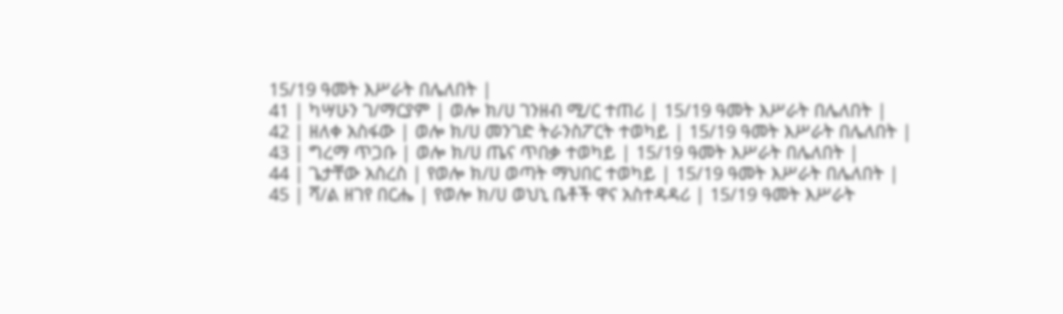15/19 ዓመት እሥራት በሌለበት |
41 | ካሣሁን ገ/ማርያም | ወሎ ክ/ሀ ገንዘብ ሚ/ር ተጠሪ | 15/19 ዓመት እሥራት በሌለበት |
42 | ዘለቀ አስፋው | ወሎ ክ/ሀ መንገድ ትራንስፖርት ተወካይ | 15/19 ዓመት እሥራት በሌለበት |
43 | ግረማ ጥጋቡ | ወሎ ክ/ሀ ጤና ጥበቃ ተወካይ | 15/19 ዓመት እሥራት በሌለበት |
44 | ጌታቸው አስረስ | የወሎ ክ/ሀ ወጣት ማህበር ተወካይ | 15/19 ዓመት እሥራት በሌለበት |
45 | ሻ/ል ዘገየ በርሔ | የወሎ ክ/ሀ ወህኒ ቤቶች ዋና አስተዳዳሪ | 15/19 ዓመት እሥራት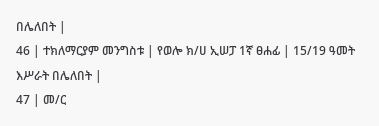በሌለበት |
46 | ተክለማርያም መንግስቱ | የወሎ ክ/ሀ ኢሠፓ 1ኛ ፀሐፊ | 15/19 ዓመት እሥራት በሌለበት |
47 | መ/ር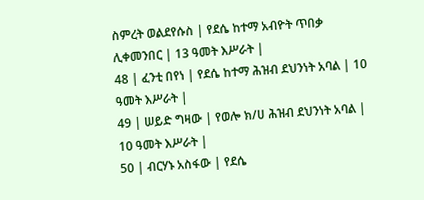ስምረት ወልደየሱስ | የደሴ ከተማ አብዮት ጥበቃ ሊቀመንበር | 13 ዓመት እሥራት |
48 | ፈንቲ በየነ | የደሴ ከተማ ሕዝብ ደህንነት አባል | 10 ዓመት እሥራት |
49 | ሠይድ ግዛው | የወሎ ክ/ሀ ሕዝብ ደህንነት አባል | 10 ዓመት እሥራት |
50 | ብርሃኑ አስፋው | የደሴ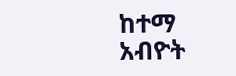ከተማ አብዮት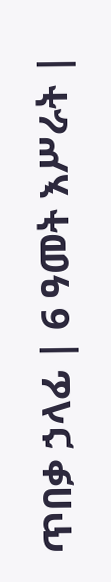ጥበቃ ኃላፊ | 6 ዓመት እሥራት |